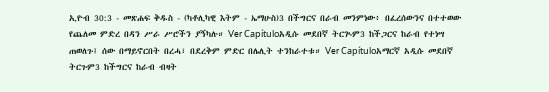ኢዮብ 30:3 - መጽሐፍ ቅዱስ - (ካቶሊካዊ እትም - ኤማሁስ)3 በችግርና በራብ መንምነው፥ በፈረሰውንና በተተወው የጨለመ ምድረ በዳን ሥራ ሥሮችን ያኝካሉ። Ver Capítuloአዲሱ መደበኛ ትርጒም3 ከችጋርና ከራብ የተነሣ ጠወለጉ፤ ሰው በማይኖርበት በረሓ፣ በደረቅም ምድር በሌሊት ተንከራተቱ። Ver Capítuloአማርኛ አዲሱ መደበኛ ትርጉም3 ከችግርና ከራብ ብዛት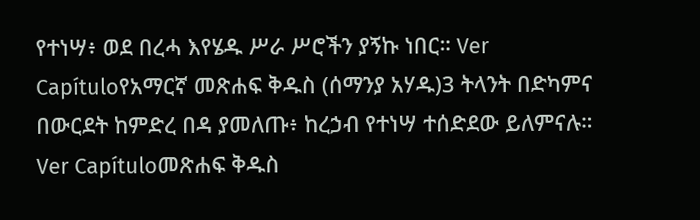የተነሣ፥ ወደ በረሓ እየሄዱ ሥራ ሥሮችን ያኝኩ ነበር። Ver Capítuloየአማርኛ መጽሐፍ ቅዱስ (ሰማንያ አሃዱ)3 ትላንት በድካምና በውርደት ከምድረ በዳ ያመለጡ፥ ከረኃብ የተነሣ ተሰድደው ይለምናሉ። Ver Capítuloመጽሐፍ ቅዱስ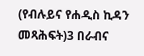(የብሉይና የሐዲስ ኪዳን መጻሕፍት)3 በራብና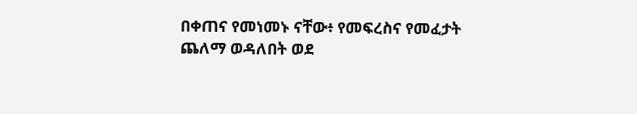በቀጠና የመነመኑ ናቸው፥ የመፍረስና የመፈታት ጨለማ ወዳለበት ወደ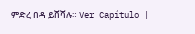ምድረ በዳ ይሸሻሉ። Ver Capítulo |